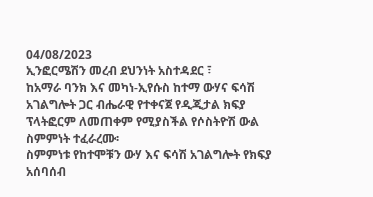04/08/2023
ኢንፎርሜሽን መረብ ደህንነት አስተዳደር ፣
ከአማራ ባንክ እና መካነ-ኢየሱስ ከተማ ውሃና ፍሳሽ አገልግሎት ጋር ብሔራዊ የተቀናጀ የዲጂታል ክፍያ ፕላትፎርም ለመጠቀም የሚያስችል የሶስትዮሽ ውል ስምምነት ተፈራረሙ፡
ስምምነቱ የከተሞቹን ውሃ እና ፍሳሽ አገልግሎት የክፍያ አሰባሰብ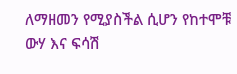ለማዘመን የሚያስችል ሲሆን የከተሞቹ ውሃ እና ፍሳሽ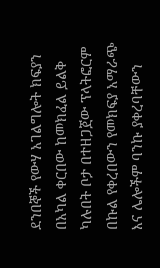ደንበኞች የውሃ አገልግሎት ክፍያን በአካል ቀርበው ከመክፈል ይልቅ ካሉበት ቦታ በተዘጋጀው ፕላትፎርም በኩል የቀረበውን የመክፍያ አማራጭ እና ሌሎችም ባንኩ ያቀረባቸውን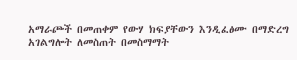አማራጮች በመጠቀም የውሃ ክፍያቸውን እንዲፈፅሙ በማድረግ አገልግሎት ለመስጠት በመስማማት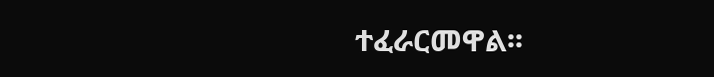ተፈራርመዋል፡፡